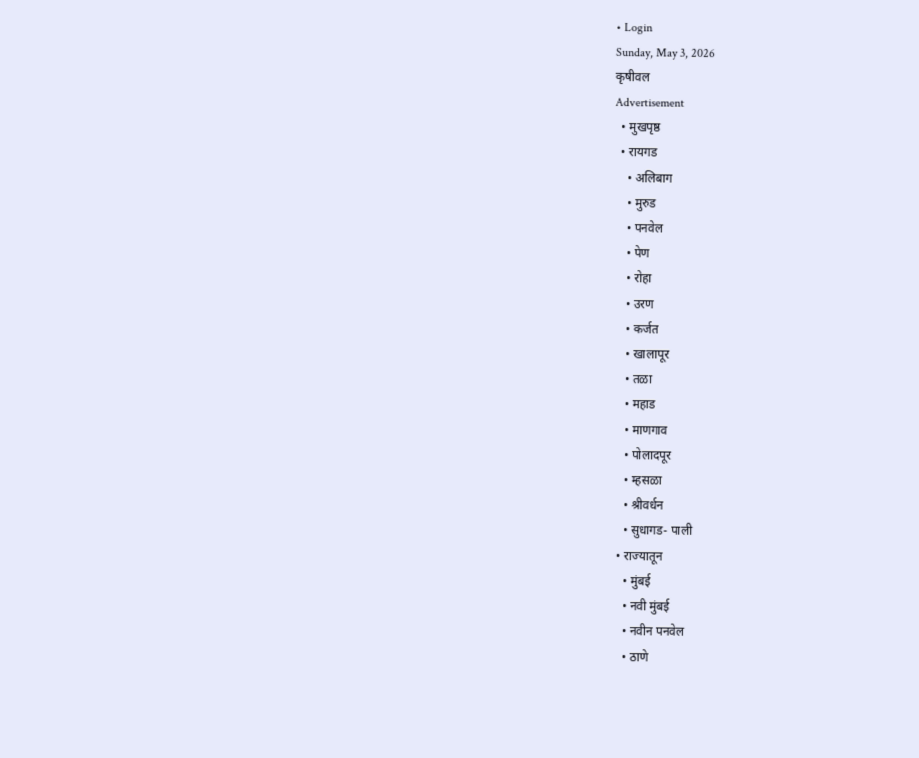• Login
Sunday, May 3, 2026
कृषीवल
Advertisement
  • मुखपृष्ठ
  • रायगड
    • अलिबाग
    • मुरुड
    • पनवेल
    • पेण
    • रोहा
    • उरण
    • कर्जत
    • खालापूर
    • तळा
    • महाड
    • माणगाव
    • पोलादपूर
    • म्हसळा
    • श्रीवर्धन
    • सुधागड- पाली
  • राज्यातून
    • मुंबई
    • नवी मुंबई
    • नवीन पनवेल
    • ठाणे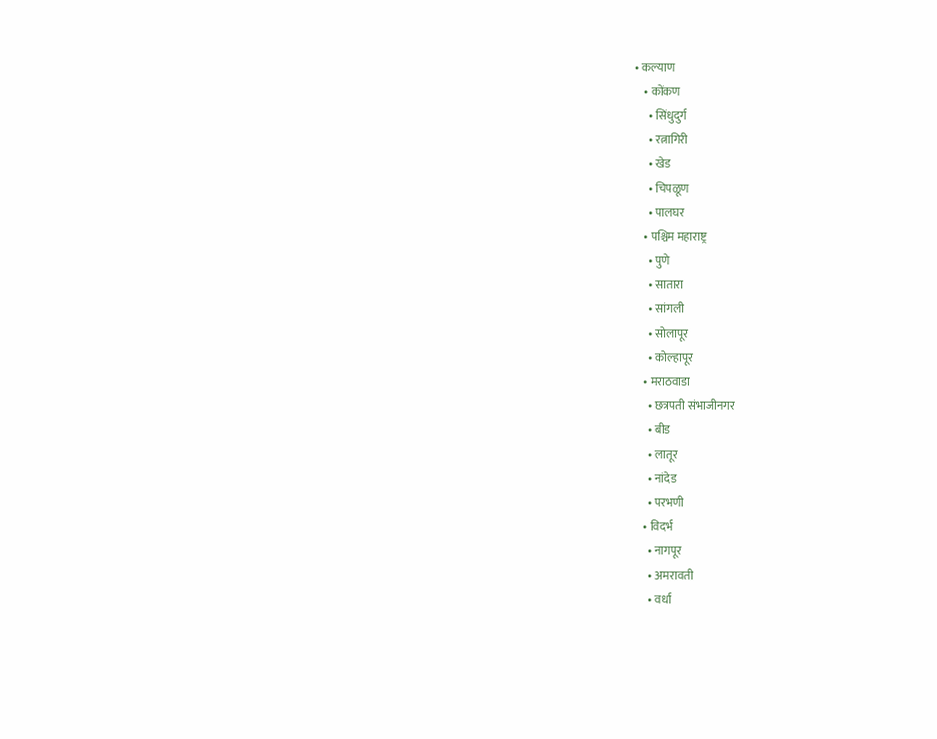• कल्याण
    • कोंकण
      • सिंधुदुर्ग
      • रत्नागिरी
      • खेड
      • चिपळूण
      • पालघर
    • पश्चिम महाराष्ट्र
      • पुणे
      • सातारा
      • सांगली
      • सोलापूर
      • कोल्हापूर
    • मराठवाडा
      • छत्रपती संभाजीनगर
      • बीड
      • लातूर
      • नांदेड
      • परभणी
    • विदर्भ
      • नागपूर
      • अमरावती
      • वर्धा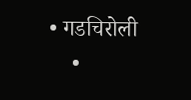• गडचिरोली
    •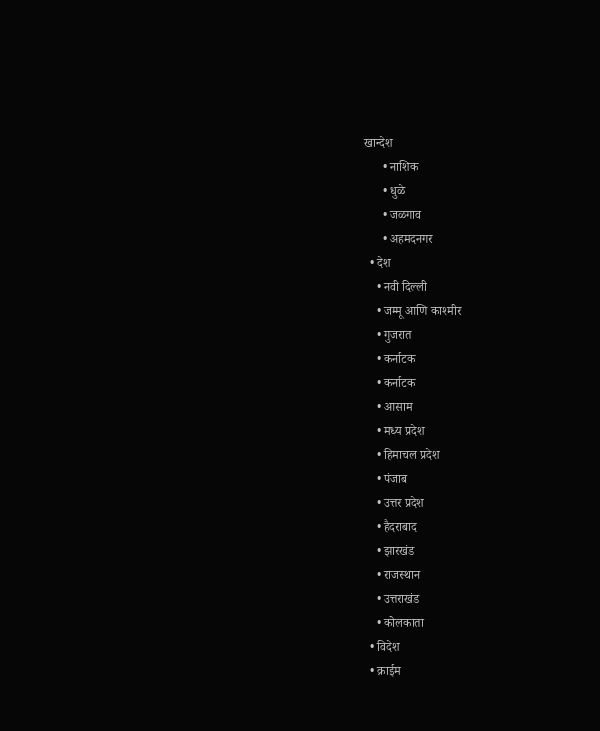खान्देश
      • नाशिक
      • धुळे
      • जळगाव
      • अहमदनगर
  • देश
    • नवी दिल्ली
    • जम्मू आणि काश्मीर
    • गुजरात
    • कर्नाटक
    • कर्नाटक
    • आसाम
    • मध्य प्रदेश
    • हिमाचल प्रदेश
    • पंजाब
    • उत्तर प्रदेश
    • हैदराबाद
    • झारखंड
    • राजस्थान
    • उत्तराखंड
    • कोलकाता
  • विदेश
  • क्राईम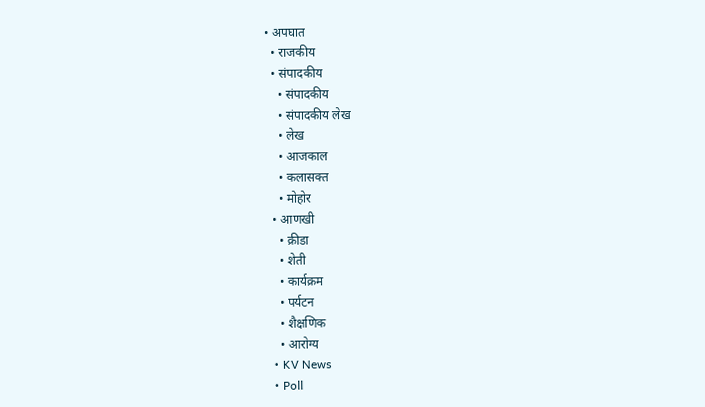• अपघात
  • राजकीय
  • संपादकीय
    • संपादकीय
    • संपादकीय लेख
    • लेख
    • आजकाल
    • कलासक्त
    • मोहोर
  • आणखी
    • क्रीडा
    • शेती
    • कार्यक्रम
    • पर्यटन
    • शैक्षणिक
    • आरोग्य
  • KV News
  • Poll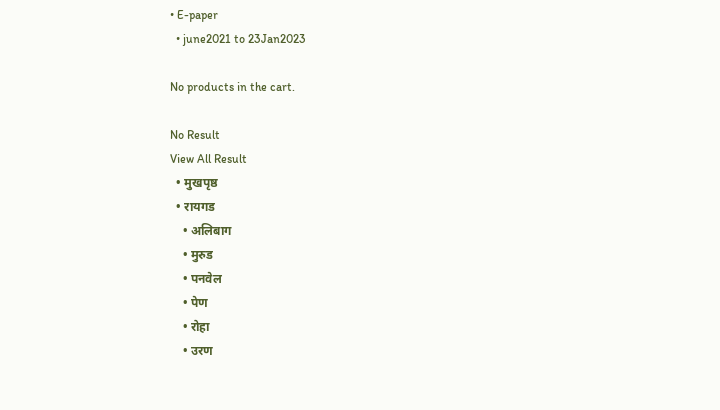• E-paper
  • june2021 to 23Jan2023

No products in the cart.

No Result
View All Result
  • मुखपृष्ठ
  • रायगड
    • अलिबाग
    • मुरुड
    • पनवेल
    • पेण
    • रोहा
    • उरण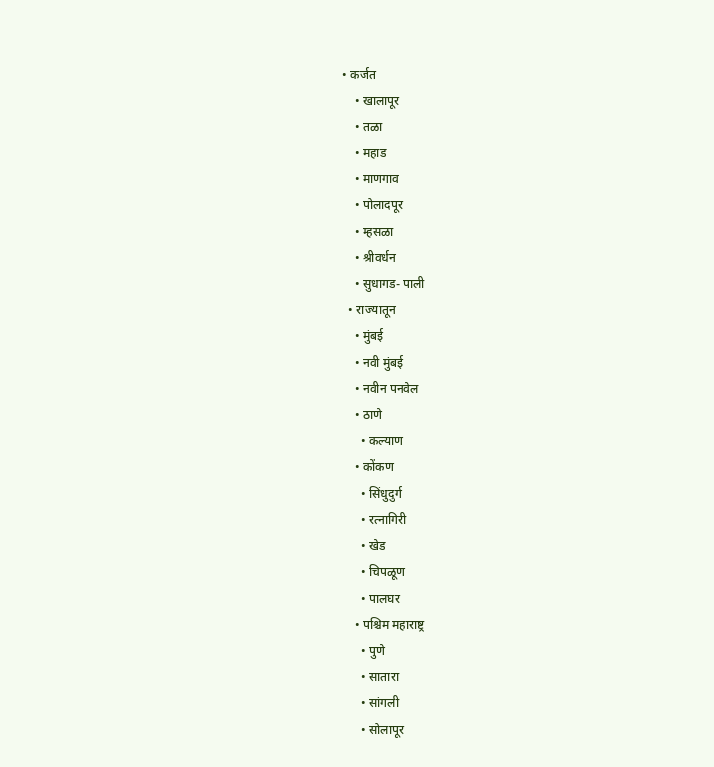• कर्जत
    • खालापूर
    • तळा
    • महाड
    • माणगाव
    • पोलादपूर
    • म्हसळा
    • श्रीवर्धन
    • सुधागड- पाली
  • राज्यातून
    • मुंबई
    • नवी मुंबई
    • नवीन पनवेल
    • ठाणे
      • कल्याण
    • कोंकण
      • सिंधुदुर्ग
      • रत्नागिरी
      • खेड
      • चिपळूण
      • पालघर
    • पश्चिम महाराष्ट्र
      • पुणे
      • सातारा
      • सांगली
      • सोलापूर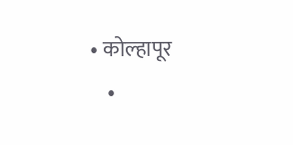• कोल्हापूर
    •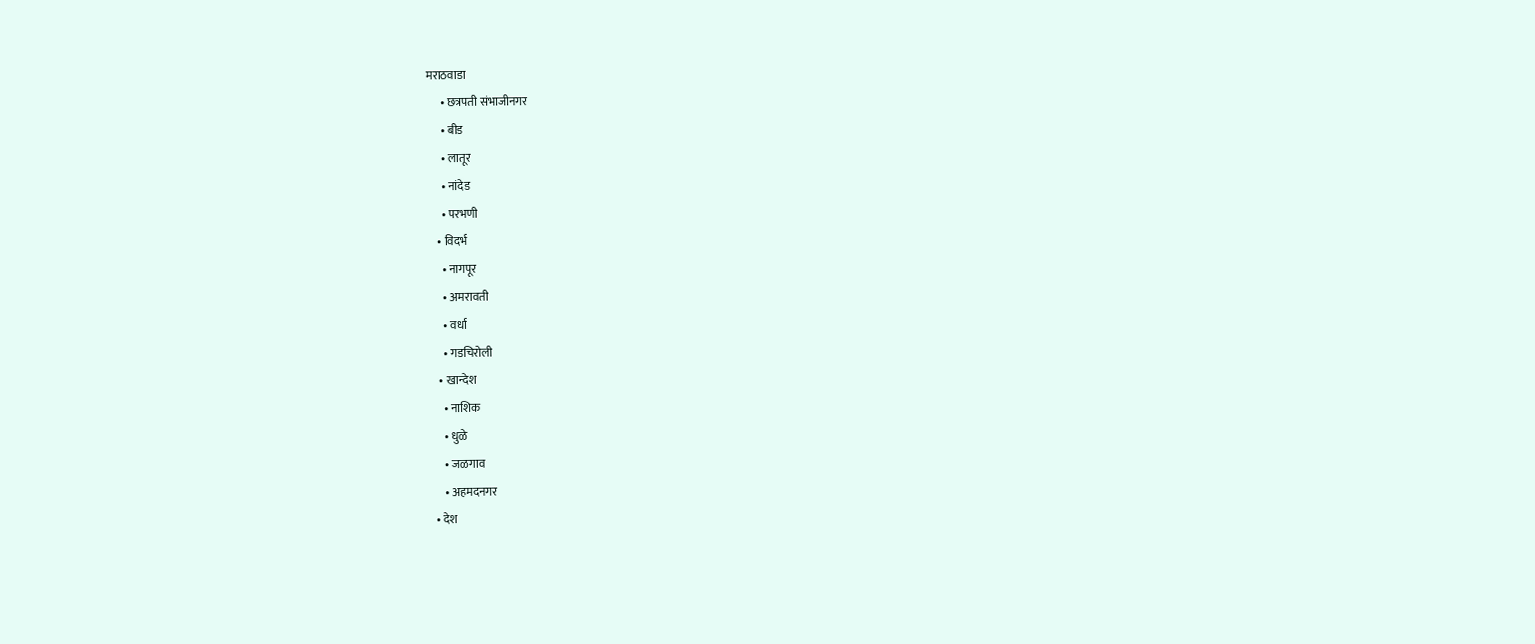मराठवाडा
      • छत्रपती संभाजीनगर
      • बीड
      • लातूर
      • नांदेड
      • परभणी
    • विदर्भ
      • नागपूर
      • अमरावती
      • वर्धा
      • गडचिरोली
    • खान्देश
      • नाशिक
      • धुळे
      • जळगाव
      • अहमदनगर
  • देश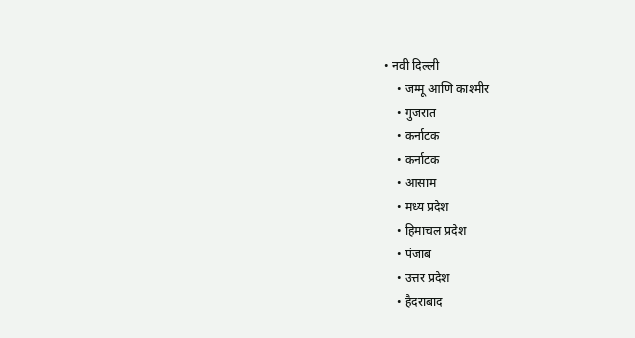• नवी दिल्ली
    • जम्मू आणि काश्मीर
    • गुजरात
    • कर्नाटक
    • कर्नाटक
    • आसाम
    • मध्य प्रदेश
    • हिमाचल प्रदेश
    • पंजाब
    • उत्तर प्रदेश
    • हैदराबाद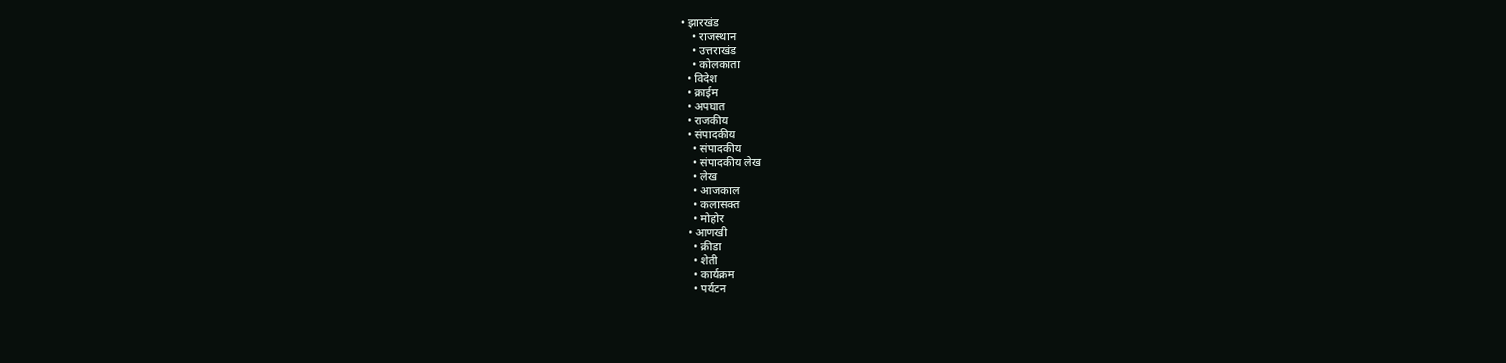• झारखंड
    • राजस्थान
    • उत्तराखंड
    • कोलकाता
  • विदेश
  • क्राईम
  • अपघात
  • राजकीय
  • संपादकीय
    • संपादकीय
    • संपादकीय लेख
    • लेख
    • आजकाल
    • कलासक्त
    • मोहोर
  • आणखी
    • क्रीडा
    • शेती
    • कार्यक्रम
    • पर्यटन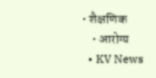• शैक्षणिक
    • आरोग्य
  • KV News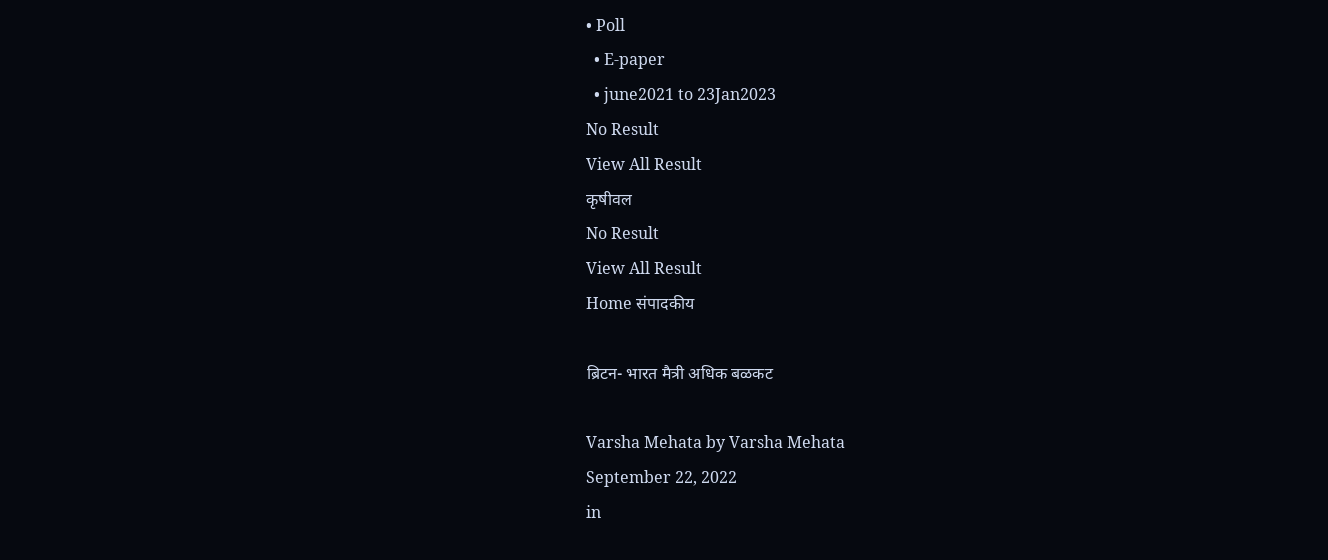• Poll
  • E-paper
  • june2021 to 23Jan2023
No Result
View All Result
कृषीवल
No Result
View All Result
Home संपादकीय

ब्रिटन- भारत मैत्री अधिक बळकट

Varsha Mehata by Varsha Mehata
September 22, 2022
in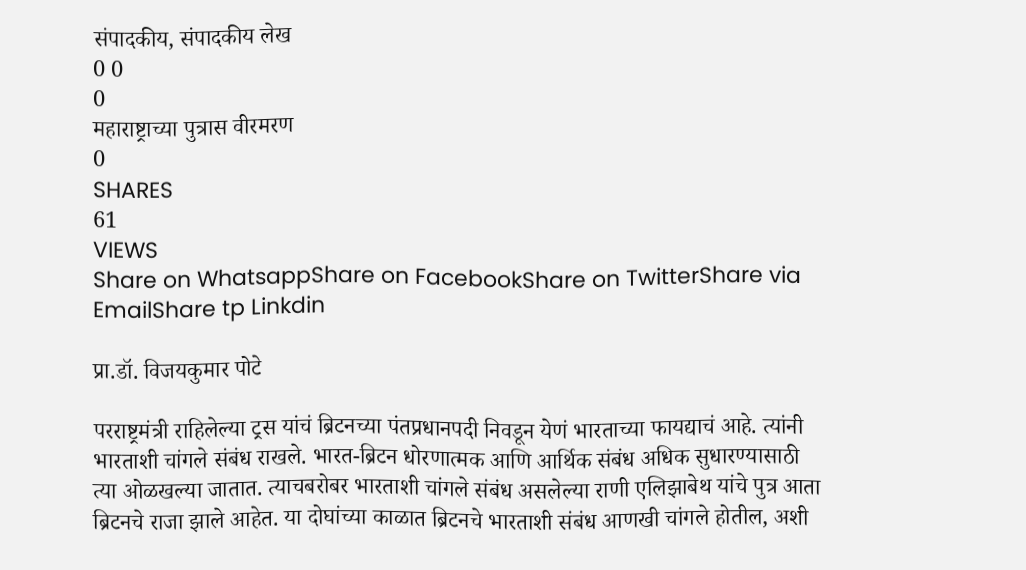संपादकीय, संपादकीय लेख
0 0
0
महाराष्ट्राच्या पुत्रास वीरमरण
0
SHARES
61
VIEWS
Share on WhatsappShare on FacebookShare on TwitterShare via EmailShare tp Linkdin

प्रा.डॉ. विजयकुमार पोटे

परराष्ट्रमंत्री राहिलेल्या ट्रस यांचं ब्रिटनच्या पंतप्रधानपदी निवडून येणं भारताच्या फायद्याचं आहे. त्यांनी भारताशी चांगले संबंध राखले. भारत-ब्रिटन धोरणात्मक आणि आर्थिक संबंध अधिक सुधारण्यासाठी त्या ओळखल्या जातात. त्याचबरोबर भारताशी चांगले संबंध असलेल्या राणी एलिझाबेथ यांचे पुत्र आता ब्रिटनचे राजा झाले आहेत. या दोघांच्या काळात ब्रिटनचे भारताशी संबंध आणखी चांगले होतील, अशी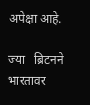अपेक्षा आहे.

ज्या   ब्रिटनने भारतावर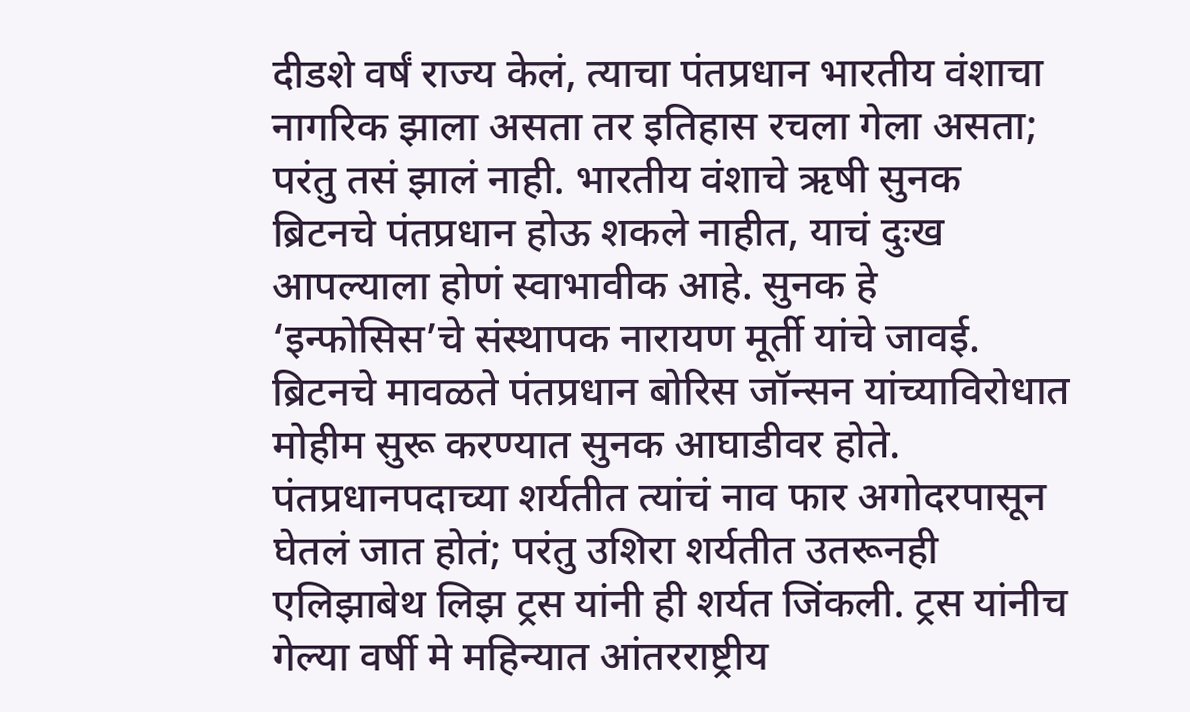दीडशे वर्षं राज्य केलं, त्याचा पंतप्रधान भारतीय वंशाचा नागरिक झाला असता तर इतिहास रचला गेला असता; परंतु तसं झालं नाही. भारतीय वंशाचे ऋषी सुनक ब्रिटनचे पंतप्रधान होऊ शकले नाहीत, याचं दुःख आपल्याला होणं स्वाभावीक आहे. सुनक हे ‘इन्फोसिस’चे संस्थापक नारायण मूर्ती यांचे जावई. ब्रिटनचे मावळते पंतप्रधान बोरिस जॉन्सन यांच्याविरोधात मोहीम सुरू करण्यात सुनक आघाडीवर होते. पंतप्रधानपदाच्या शर्यतीत त्यांचं नाव फार अगोदरपासून घेतलं जात होतं; परंतु उशिरा शर्यतीत उतरूनही एलिझाबेथ लिझ ट्रस यांनी ही शर्यत जिंकली. ट्रस यांनीच गेल्या वर्षी मे महिन्यात आंतरराष्ट्रीय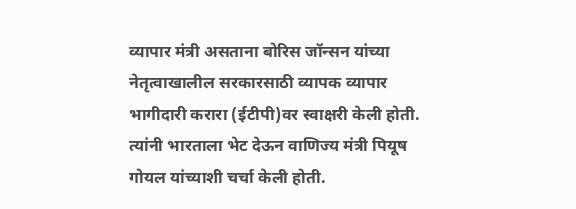व्यापार मंत्री असताना बोरिस जॉन्सन यांच्या नेतृत्वाखालील सरकारसाठी व्यापक व्यापार भागीदारी करारा (ईटीपी)वर स्वाक्षरी केली होती. त्यांनी भारताला भेट देऊन वाणिज्य मंत्री पियूष गोयल यांच्याशी चर्चा केली होती.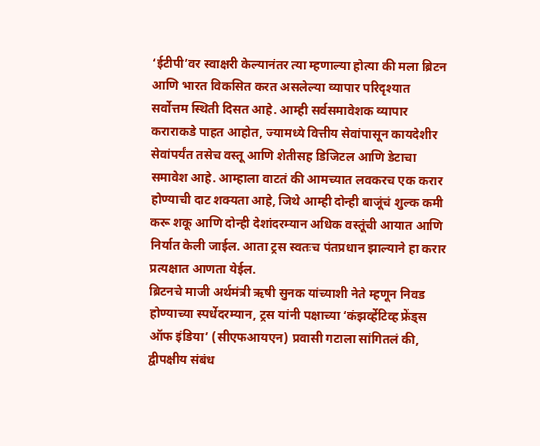‘ईटीपी’वर स्वाक्षरी केल्यानंतर त्या म्हणाल्या होत्या की मला ब्रिटन आणि भारत विकसित करत असलेल्या व्यापार परिदृश्यात सर्वोत्तम स्थिती दिसत आहे. आम्ही सर्वसमावेशक व्यापार कराराकडे पाहत आहोत, ज्यामध्ये वित्तीय सेवांपासून कायदेशीर सेवांपर्यंत तसेच वस्तू आणि शेतीसह डिजिटल आणि डेटाचा समावेश आहे. आम्हाला वाटतं की आमच्यात लवकरच एक करार होण्याची दाट शक्यता आहे, जिथे आम्ही दोन्ही बाजूंचं शुल्क कमी करू शकू आणि दोन्ही देशांदरम्यान अधिक वस्तूंची आयात आणि निर्यात केली जाईल. आता ट्रस स्वतःच पंतप्रधान झाल्याने हा करार प्रत्यक्षात आणता येईल.
ब्रिटनचे माजी अर्थमंत्री ऋषी सुनक यांच्याशी नेते म्हणून निवड होण्याच्या स्पर्धेदरम्यान, ट्रस यांनी पक्षाच्या ‘कंझर्व्हेटिव्ह फ्रेंड्स ऑफ इंडिया’ (सीएफआयएन) प्रवासी गटाला सांगितलं की, द्वीपक्षीय संबंध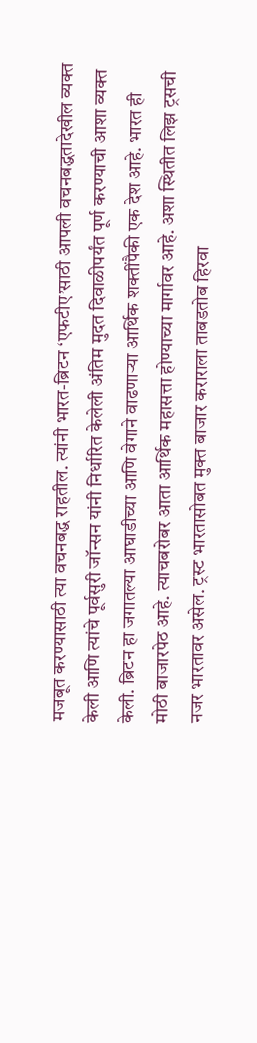मजबूत करण्यासाठी त्या वचनबद्ध राहतील. त्यांनी भारत-ब्रिटन ‘एफटीए’साठी आपली वचनबद्धतादेखील व्यक्त केली आणि त्यांचे पूर्वसुरी जॉन्सन यांनी निर्धारित केलेली अंतिम मुदत दिवाळीपर्यंत पूर्ण करण्याची आशा व्यक्त केली. ब्रिटन हा जगातल्या आघाडीच्या आणि वेगाने वाढणार्‍या आर्थिक शक्तींपैकी एक देश आहे. भारत ही मोठी बाजारपेठ आहे. त्याचबरोबर आता आर्थिक महासत्ता होण्याच्या मार्गावर आहे. अशा स्थितीत लिझ ट्रसची नजर भारतावर असेल. ट्रस्ट भारतासोबत मुक्त बाजार कराराला ताबडतोब हिरवा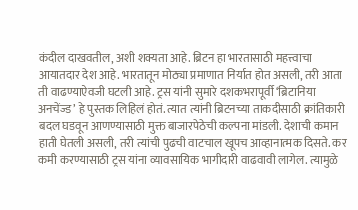कंदील दाखवतील, अशी शक्यता आहे. ब्रिटन हा भारतासाठी महत्त्वाचा आयातदार देश आहे. भारतातून मोठ्या प्रमाणात निर्यात होत असली, तरी आता ती वाढण्याऐवजी घटली आहे. ट्रस यांनी सुमारे दशकभरापूर्वी ‘ब्रिटानिया अनचेंज्ड’ हे पुस्तक लिहिलं होतं. त्यात त्यांनी ब्रिटनच्या ताकदीसाठी क्रांतिकारी बदल घडवून आणण्यासाठी मुक्त बाजारपेठेची कल्पना मांडली. देशाची कमान हाती घेतली असली, तरी त्यांची पुढची वाटचाल खूपच आव्हानात्मक दिसते. कर कमी करण्यासाठी ट्रस यांना व्यावसायिक भागीदारी वाढवावी लागेल. त्यामुळे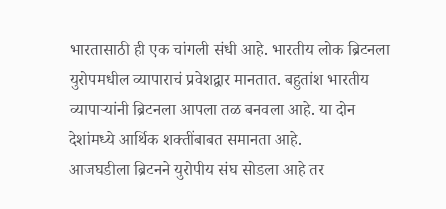भारतासाठी ही एक चांगली संधी आहे. भारतीय लोक ब्रिटनला युरोपमधील व्यापाराचं प्रवेशद्वार मानतात. बहुतांश भारतीय व्यापार्‍यांनी ब्रिटनला आपला तळ बनवला आहे. या दोन देशांमध्ये आर्थिक शक्तींबाबत समानता आहे.
आजघडीला ब्रिटनने युरोपीय संघ सोडला आहे तर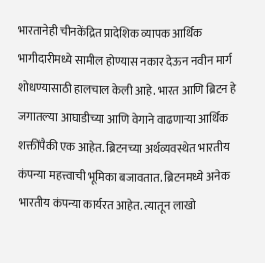भारतानेही चीनकेंद्रित प्रादेशिक व्यापक आर्थिक भागीदारीमध्ये सामील होण्यास नकार देऊन नवीन मार्ग शोधण्यासाठी हालचाल केली आहे. भारत आणि ब्रिटन हे जगातल्या आघाडीच्या आणि वेगाने वाढणार्‍या आर्थिक शक्तींपैकी एक आहेत. ब्रिटनच्या अर्थव्यवस्थेत भारतीय कंपन्या महत्त्वाची भूमिका बजावतात. ब्रिटनमध्ये अनेक भारतीय कंपन्या कार्यरत आहेत. त्यातून लाखो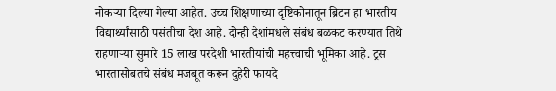नोकर्‍या दिल्या गेल्या आहेत. उच्च शिक्षणाच्या दृष्टिकोनातून ब्रिटन हा भारतीय विद्यार्थ्यांसाठी पसंतीचा देश आहे. दोन्ही देशांमधले संबंध बळकट करण्यात तिथे राहणार्‍या सुमारे 15 लाख परदेशी भारतीयांची महत्त्वाची भूमिका आहे. ट्रस भारतासोबतचे संबंध मजबूत करून दुहेरी फायदे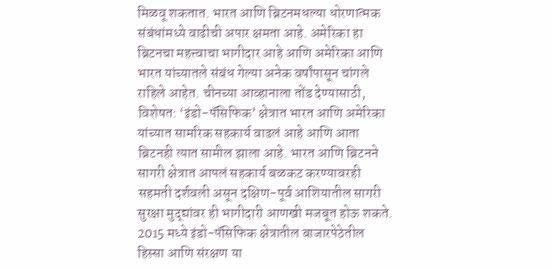मिळवू शकतात. भारत आणि ब्रिटनमधल्या धोरणात्मक संबंधांमध्ये वाढीची अपार क्षमता आहे. अमेरिका हा ब्रिटनचा महत्त्वाचा भागीदार आहे आणि अमेरिका आणि भारत यांच्यातले संबंध गेल्या अनेक वर्षांपासून चांगले राहिले आहेत. चीनच्या आव्हानाला तोंड देण्यासाठी, विशेषत: ‘इंडो-पॅसिफिक’ क्षेत्रात भारत आणि अमेरिका यांच्यात सामरिक सहकार्य वाढलं आहे आणि आता ब्रिटनही त्यात सामील झाला आहे. भारत आणि ब्रिटनने सागरी क्षेत्रात आपलं सहकार्य बळकट करण्यावरही सहमती दर्शवली असून दक्षिण-पूर्व आशियातील सागरी सुरक्षा मुद्द्यांवर ही भागीदारी आणखी मजबूत होऊ शकते. 2015 मध्ये इंडो-पॅसिफिक क्षेत्रातील बाजारपेठेतील हिस्सा आणि संरक्षण या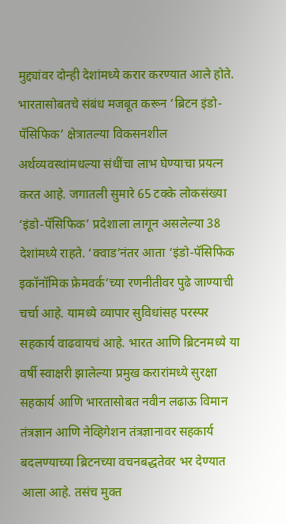मुद्द्यांवर दोन्ही देशांमध्ये करार करण्यात आले होते.
भारतासोबतचे संबंध मजबूत करून ‘ब्रिटन इंडो-पॅसिफिक’ क्षेत्रातल्या विकसनशील अर्थव्यवस्थांमधल्या संधींचा लाभ घेण्याचा प्रयत्न करत आहे. जगातली सुमारे 65 टक्के लोकसंख्या ‘इंडो-पॅसिफिक’ प्रदेशाला लागून असलेल्या 38 देशांमध्ये राहते. ‘क्वाड’नंतर आता ‘इंडो-पॅसिफिक इकॉनॉमिक फ्रेमवर्क’च्या रणनीतीवर पुढे जाण्याची चर्चा आहे. यामध्ये व्यापार सुविधांसह परस्पर सहकार्य वाढवायचं आहे. भारत आणि ब्रिटनमध्ये या वर्षी स्वाक्षरी झालेल्या प्रमुख करारांमध्ये सुरक्षा सहकार्य आणि भारतासोबत नवीन लढाऊ विमान तंत्रज्ञान आणि नेव्हिगेशन तंत्रज्ञानावर सहकार्य बदलण्याच्या ब्रिटनच्या वचनबद्धतेवर भर देण्यात आला आहे. तसंच मुक्त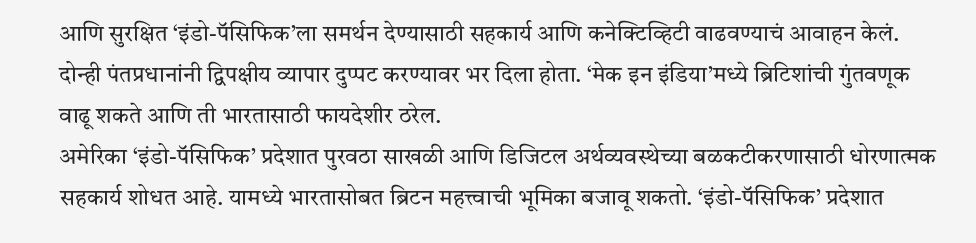आणि सुरक्षित ‘इंडो-पॅसिफिक’ला समर्थन देण्यासाठी सहकार्य आणि कनेक्टिव्हिटी वाढवण्याचं आवाहन केलं. दोन्ही पंतप्रधानांनी द्विपक्षीय व्यापार दुप्पट करण्यावर भर दिला होता. ‘मेक इन इंडिया’मध्ये ब्रिटिशांची गुंतवणूक वाढू शकते आणि ती भारतासाठी फायदेशीर ठरेल.
अमेरिका ‘इंडो-पॅसिफिक’ प्रदेशात पुरवठा साखळी आणि डिजिटल अर्थव्यवस्थेच्या बळकटीकरणासाठी धोरणात्मक सहकार्य शोधत आहे. यामध्ये भारतासोबत ब्रिटन महत्त्वाची भूमिका बजावू शकतो. ‘इंडो-पॅसिफिक’ प्रदेशात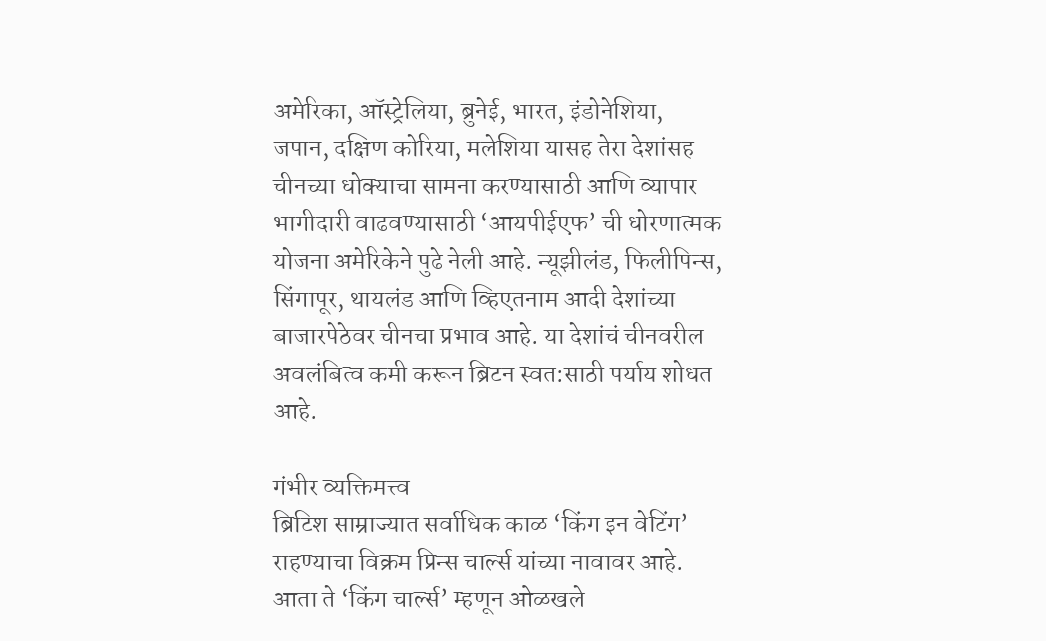अमेरिका, ऑस्ट्रेलिया, ब्रुनेई, भारत, इंडोनेशिया, जपान, दक्षिण कोरिया, मलेशिया यासह तेरा देशांसह चीनच्या धोक्याचा सामना करण्यासाठी आणि व्यापार भागीदारी वाढवण्यासाठी ‘आयपीईएफ’ ची धोरणात्मक योजना अमेरिकेने पुढे नेली आहे. न्यूझीलंड, फिलीपिन्स, सिंगापूर, थायलंड आणि व्हिएतनाम आदी देशांच्या बाजारपेठेवर चीनचा प्रभाव आहे. या देशांचं चीनवरील अवलंबित्व कमी करून ब्रिटन स्वत:साठी पर्याय शोधत आहे.

गंभीर व्यक्तिमत्त्व
ब्रिटिश साम्राज्यात सर्वाधिक काळ ‘किंग इन वेटिंग’ राहण्याचा विक्रम प्रिन्स चार्ल्स यांच्या नावावर आहे. आता ते ‘किंग चार्ल्स’ म्हणून ओळखले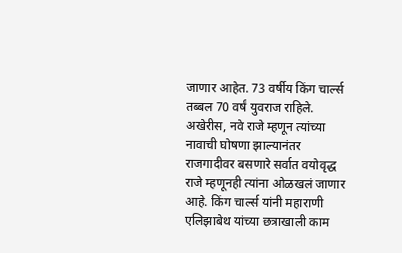जाणार आहेत. 73 वर्षीय किंग चार्ल्स तब्बल 70 वर्षं युवराज राहिले. अखेरीस, नवे राजे म्हणून त्यांच्या नावाची घोषणा झाल्यानंतर राजगादीवर बसणारे सर्वात वयोवृद्ध राजे म्हणूनही त्यांना ओळखलं जाणार आहे. किंग चार्ल्स यांनी महाराणी एलिझाबेथ यांच्या छत्राखाली काम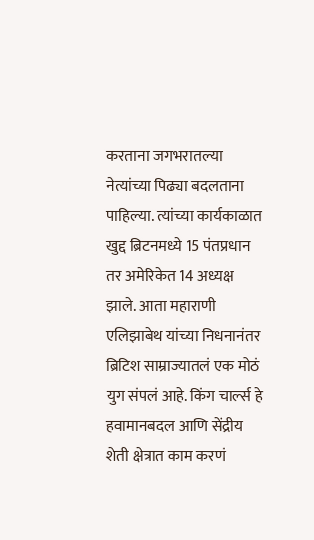करताना जगभरातल्या नेत्यांच्या पिढ्या बदलताना पाहिल्या. त्यांच्या कार्यकाळात खुद्द ब्रिटनमध्ये 15 पंतप्रधान तर अमेरिकेत 14 अध्यक्ष झाले. आता महाराणी एलिझाबेथ यांच्या निधनानंतर ब्रिटिश साम्राज्यातलं एक मोठं युग संपलं आहे. किंग चार्ल्स हे हवामानबदल आणि सेंद्रीय शेती क्षेत्रात काम करणं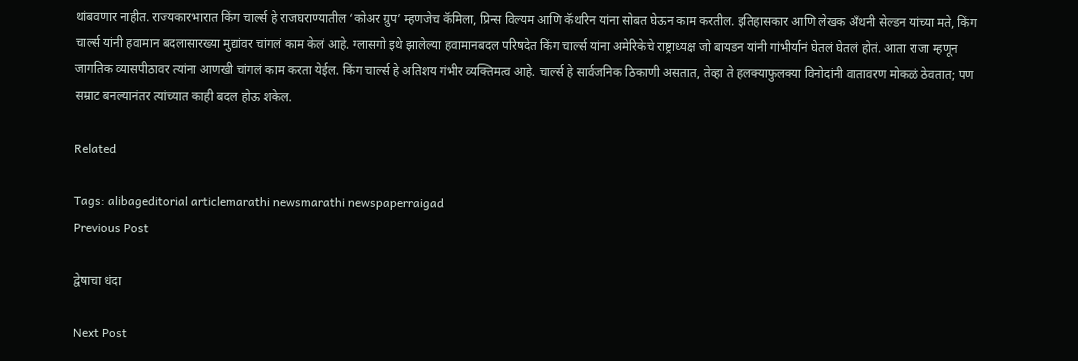थांबवणार नाहीत. राज्यकारभारात किंग चार्ल्स हे राजघराण्यातील ‘कोअर ग्रुप’ म्हणजेच कॅमिला, प्रिन्स विल्यम आणि कॅथरिन यांना सोबत घेऊन काम करतील. इतिहासकार आणि लेखक अँथनी सेल्डन यांच्या मते, किंग चार्ल्स यांनी हवामान बदलासारख्या मुद्यांवर चांगलं काम केलं आहे. ग्लासगो इथे झालेल्या हवामानबदल परिषदेत किंग चार्ल्स यांना अमेरिकेचे राष्ट्राध्यक्ष जो बायडन यांनी गांभीर्यानं घेतलं घेतलं होतं. आता राजा म्हणून जागतिक व्यासपीठावर त्यांना आणखी चांगलं काम करता येईल. किंग चार्ल्स हे अतिशय गंभीर व्यक्तिमत्व आहे. चार्ल्स हे सार्वजनिक ठिकाणी असतात, तेव्हा ते हलक्याफुलक्या विनोदांनी वातावरण मोकळं ठेवतात; पण सम्राट बनल्यानंतर त्यांच्यात काही बदल होऊ शकेल.

Related

Tags: alibageditorial articlemarathi newsmarathi newspaperraigad
Previous Post

द्वेषाचा धंदा

Next Post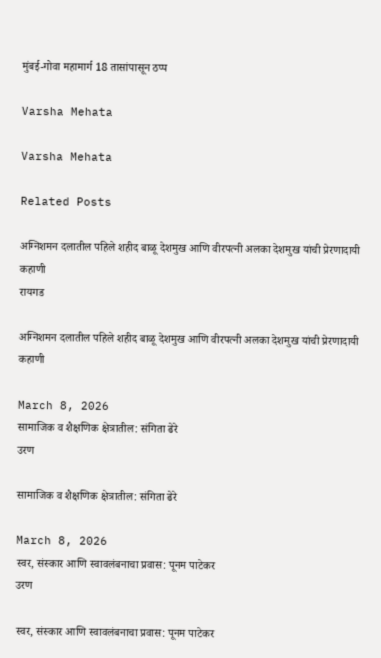मुंबई-गोवा महामार्ग 18 तासांपासून ठप्प

Varsha Mehata

Varsha Mehata

Related Posts

अग्निशमन दलातील पहिले शहीद बाळू देशमुख आणि वीरपत्नी अलका देशमुख यांची प्रेरणादायी कहाणी
रायगड

अग्निशमन दलातील पहिले शहीद बाळू देशमुख आणि वीरपत्नी अलका देशमुख यांची प्रेरणादायी कहाणी

March 8, 2026
सामाजिक व शैक्षणिक क्षेत्रातील: संगिता ढेरे
उरण

सामाजिक व शैक्षणिक क्षेत्रातील: संगिता ढेरे

March 8, 2026
स्वर, संस्कार आणि स्वावलंबनाचा प्रवास: पूनम पाटेकर
उरण

स्वर, संस्कार आणि स्वावलंबनाचा प्रवास: पूनम पाटेकर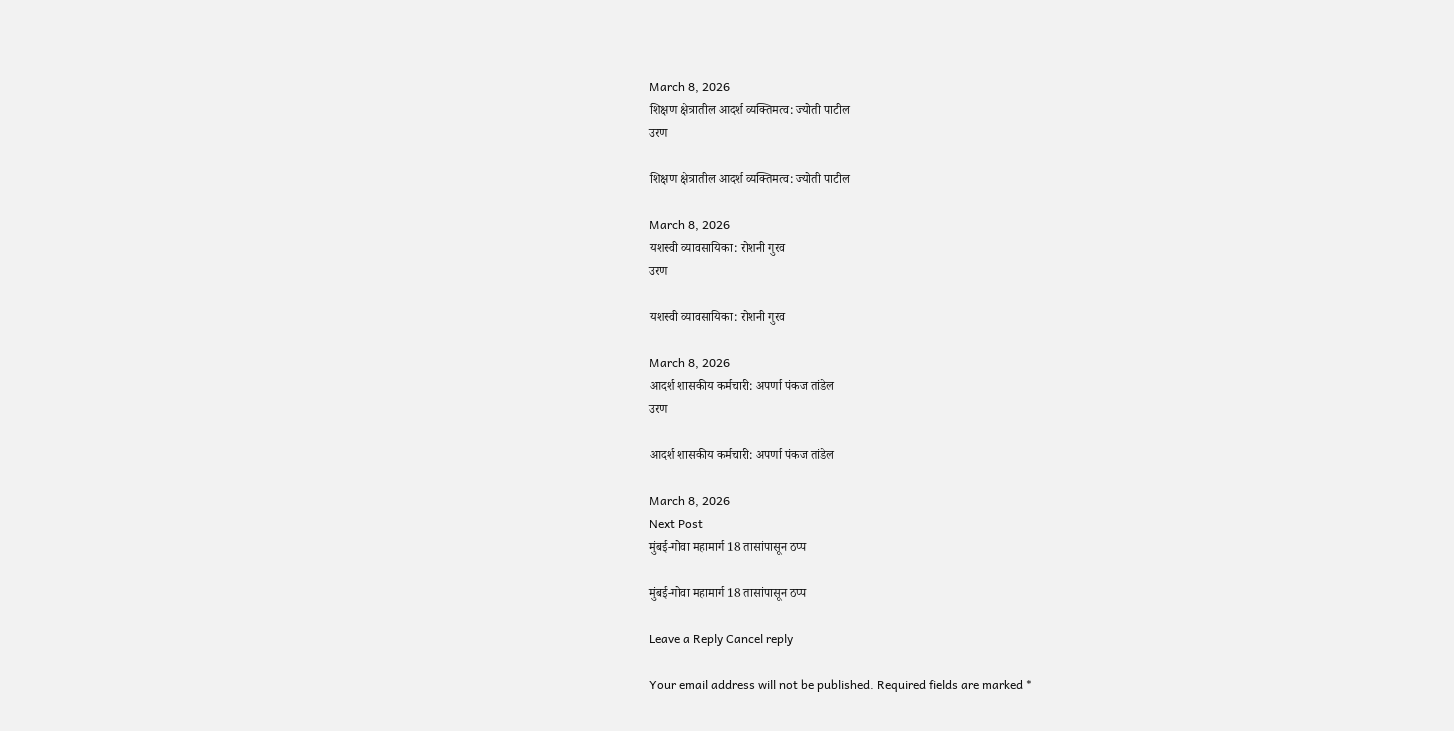March 8, 2026
शिक्षण क्षेत्रातील आदर्श व्यक्तिमत्व: ज्योती पाटील
उरण

शिक्षण क्षेत्रातील आदर्श व्यक्तिमत्व: ज्योती पाटील

March 8, 2026
यशस्वी व्यावसायिका: रोशनी गुरव
उरण

यशस्वी व्यावसायिका: रोशनी गुरव

March 8, 2026
आदर्श शासकीय कर्मचारी: अपर्णा पंकज तांडेल
उरण

आदर्श शासकीय कर्मचारी: अपर्णा पंकज तांडेल

March 8, 2026
Next Post
मुंबई-गोवा महामार्ग 18 तासांपासून ठप्प

मुंबई-गोवा महामार्ग 18 तासांपासून ठप्प

Leave a Reply Cancel reply

Your email address will not be published. Required fields are marked *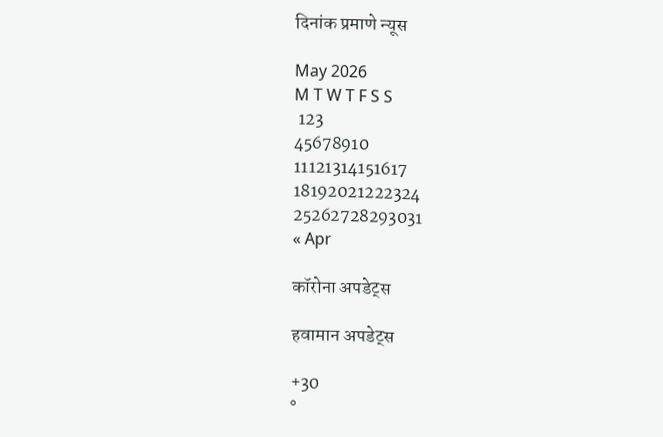दिनांक प्रमाणे न्यूस

May 2026
M T W T F S S
 123
45678910
11121314151617
18192021222324
25262728293031
« Apr

कॉरोना अपडेट्स

हवामान अपडेट्स

+30
°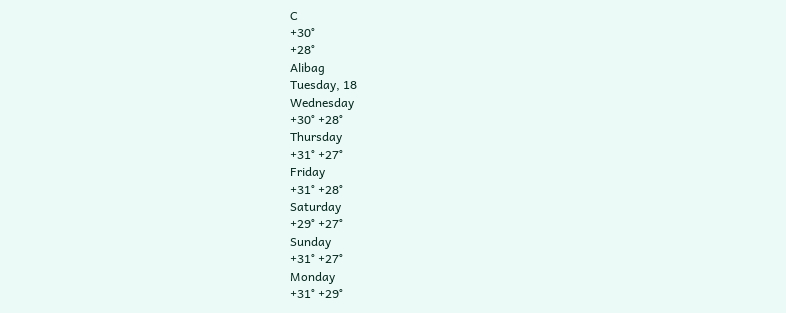C
+30°
+28°
Alibag
Tuesday, 18
Wednesday
+30° +28°
Thursday
+31° +27°
Friday
+31° +28°
Saturday
+29° +27°
Sunday
+31° +27°
Monday
+31° +29°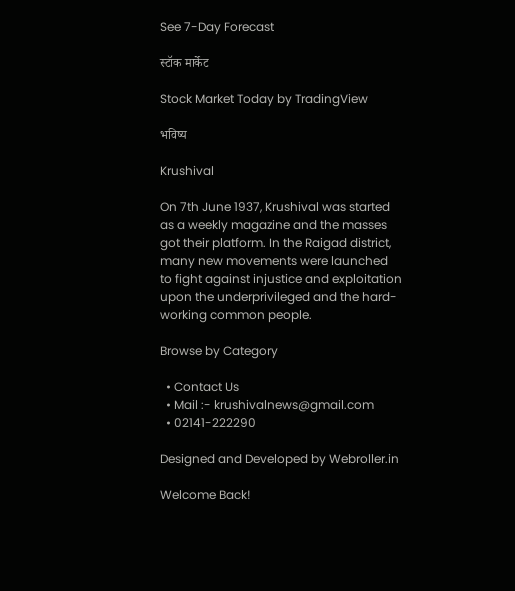See 7-Day Forecast

स्टॉक मार्केट

Stock Market Today by TradingView

भविष्य

Krushival

On 7th June 1937, Krushival was started as a weekly magazine and the masses got their platform. In the Raigad district, many new movements were launched to fight against injustice and exploitation upon the underprivileged and the hard-working common people.

Browse by Category

  • Contact Us
  • Mail :- krushivalnews@gmail.com
  • 02141-222290

Designed and Developed by Webroller.in

Welcome Back!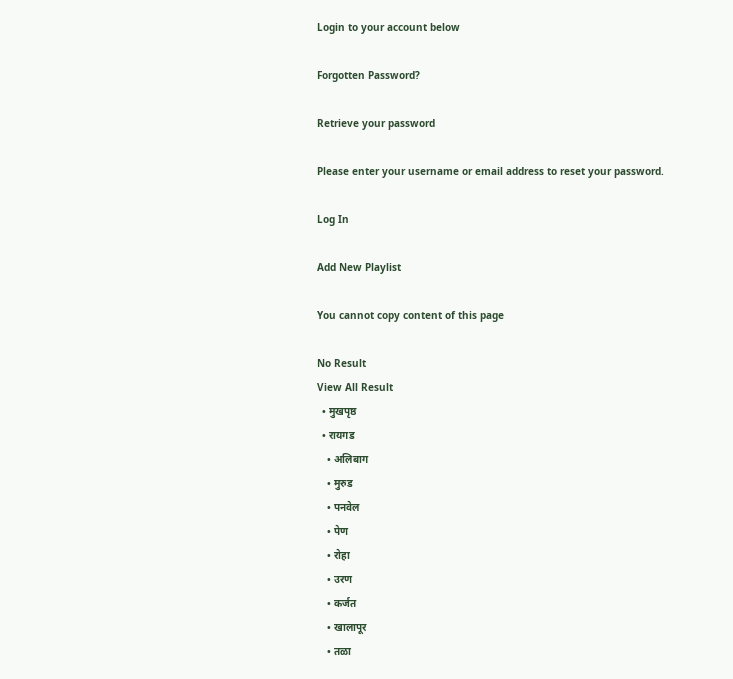Login to your account below

Forgotten Password?

Retrieve your password

Please enter your username or email address to reset your password.

Log In

Add New Playlist

You cannot copy content of this page

No Result
View All Result
  • मुखपृष्ठ
  • रायगड
    • अलिबाग
    • मुरुड
    • पनवेल
    • पेण
    • रोहा
    • उरण
    • कर्जत
    • खालापूर
    • तळा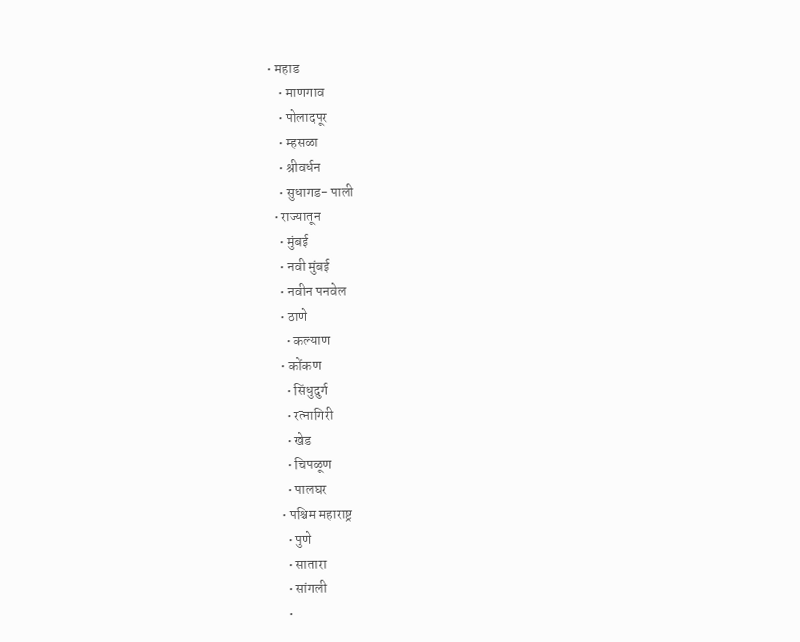• महाड
    • माणगाव
    • पोलादपूर
    • म्हसळा
    • श्रीवर्धन
    • सुधागड- पाली
  • राज्यातून
    • मुंबई
    • नवी मुंबई
    • नवीन पनवेल
    • ठाणे
      • कल्याण
    • कोंकण
      • सिंधुदुर्ग
      • रत्नागिरी
      • खेड
      • चिपळूण
      • पालघर
    • पश्चिम महाराष्ट्र
      • पुणे
      • सातारा
      • सांगली
      •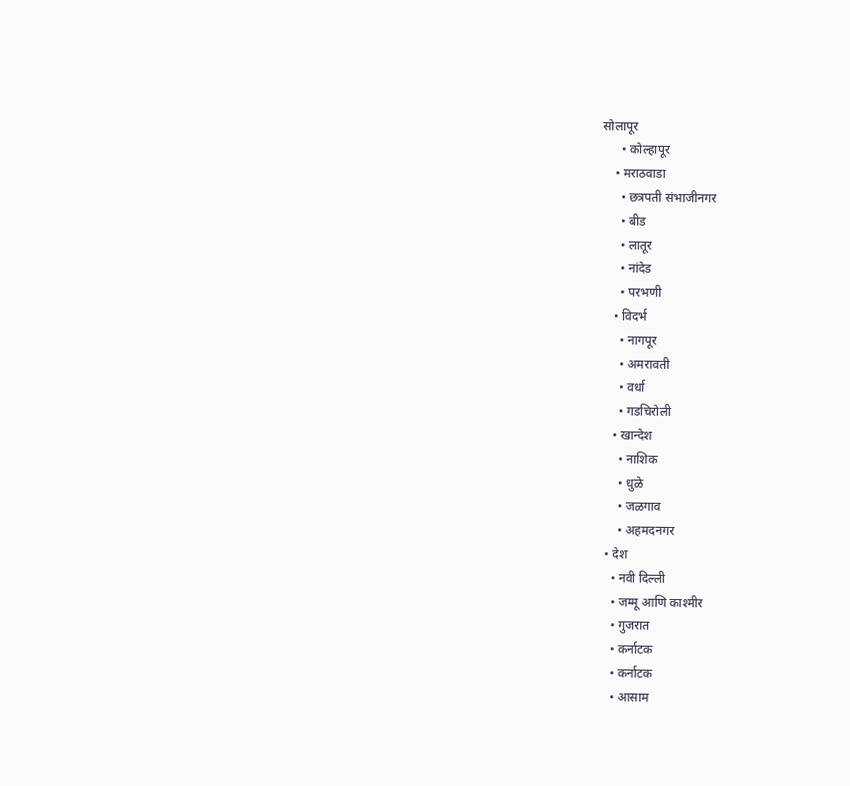सोलापूर
      • कोल्हापूर
    • मराठवाडा
      • छत्रपती संभाजीनगर
      • बीड
      • लातूर
      • नांदेड
      • परभणी
    • विदर्भ
      • नागपूर
      • अमरावती
      • वर्धा
      • गडचिरोली
    • खान्देश
      • नाशिक
      • धुळे
      • जळगाव
      • अहमदनगर
  • देश
    • नवी दिल्ली
    • जम्मू आणि काश्मीर
    • गुजरात
    • कर्नाटक
    • कर्नाटक
    • आसाम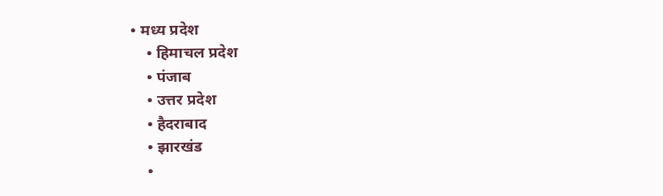• मध्य प्रदेश
    • हिमाचल प्रदेश
    • पंजाब
    • उत्तर प्रदेश
    • हैदराबाद
    • झारखंड
    •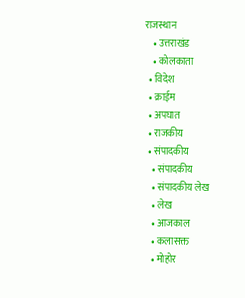राजस्थान
    • उत्तराखंड
    • कोलकाता
  • विदेश
  • क्राईम
  • अपघात
  • राजकीय
  • संपादकीय
    • संपादकीय
    • संपादकीय लेख
    • लेख
    • आजकाल
    • कलासक्त
    • मोहोर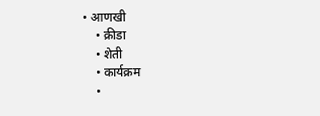• आणखी
    • क्रीडा
    • शेती
    • कार्यक्रम
    •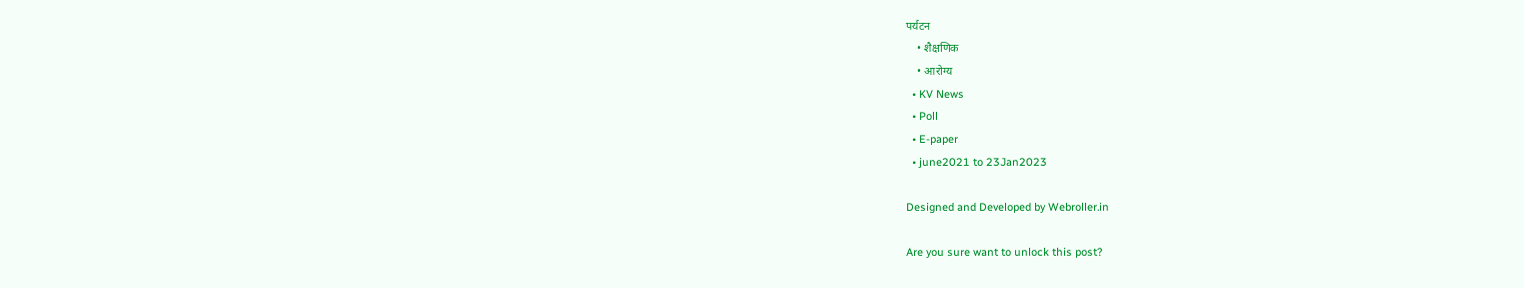पर्यटन
    • शैक्षणिक
    • आरोग्य
  • KV News
  • Poll
  • E-paper
  • june2021 to 23Jan2023

Designed and Developed by Webroller.in

Are you sure want to unlock this post?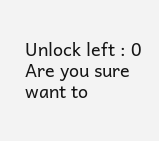Unlock left : 0
Are you sure want to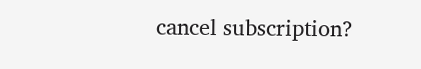cancel subscription?